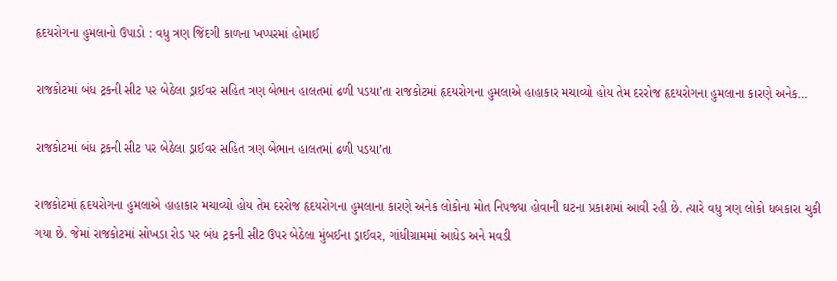હૃદયરોગના હુમલાનો ઉપાડો : વધુ ત્રણ જિંદગી કાળના ખપ્પરમાં હોમાઈ

રાજકોટમાં બંધ ટ્રકની સીટ પર બેઠેલા ડ્રાઈવર સહિત ત્રણ બેભાન હાલતમાં ઢળી પડયા’તા રાજકોટમાં હૃદયરોગના હુમલાએ હાહાકાર મચાવ્યો હોય તેમ દરરોજ હૃદયરોગના હુમલાના કારણે અનેક…

રાજકોટમાં બંધ ટ્રકની સીટ પર બેઠેલા ડ્રાઈવર સહિત ત્રણ બેભાન હાલતમાં ઢળી પડયા’તા

રાજકોટમાં હૃદયરોગના હુમલાએ હાહાકાર મચાવ્યો હોય તેમ દરરોજ હૃદયરોગના હુમલાના કારણે અનેક લોકોના મોત નિપજ્યા હોવાની ઘટના પ્રકાશમાં આવી રહી છે. ત્યારે વધુ ત્રણ લોકો ધબકારા ચુકી ગયા છે. જેમાં રાજકોટમાં સોખડા રોડ પર બંધ ટ્રકની સીટ ઉપર બેઠેલા મુંબઈના ડ્રાઈવર, ગાંધીગ્રામમાં આધેડ અને મવડી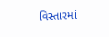વિસ્તારમાં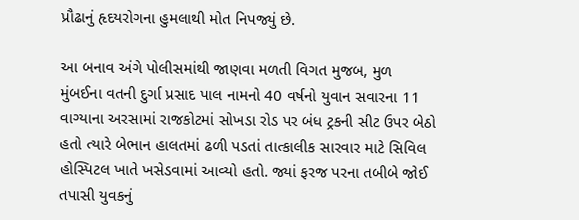પ્રૌઢાનું હૃદયરોગના હુમલાથી મોત નિપજ્યું છે.

આ બનાવ અંગે પોલીસમાંથી જાણવા મળતી વિગત મુજબ, મુળ મુંબઈના વતની દુર્ગા પ્રસાદ પાલ નામનો 40 વર્ષનો યુવાન સવારના 11 વાગ્યાના અરસામાં રાજકોટમાં સોખડા રોડ પર બંધ ટ્રકની સીટ ઉપર બેઠો હતો ત્યારે બેભાન હાલતમાં ઢળી પડતાં તાત્કાલીક સારવાર માટે સિવિલ હોસ્પિટલ ખાતે ખસેડવામાં આવ્યો હતો. જ્યાં ફરજ પરના તબીબે જોઈ તપાસી યુવકનું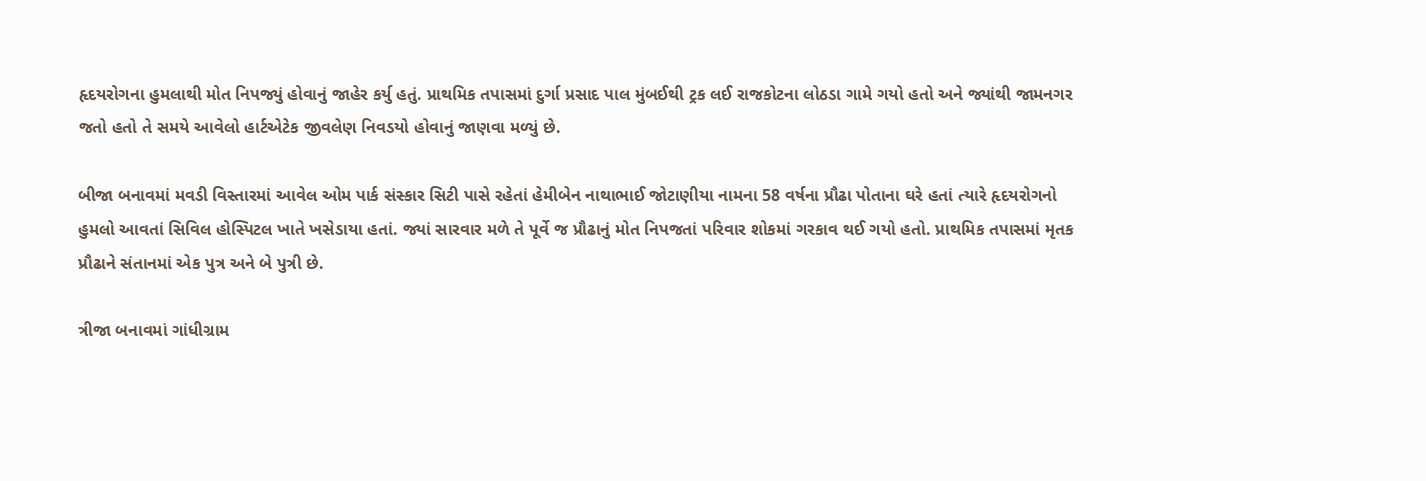હૃદયરોગના હુમલાથી મોત નિપજ્યું હોવાનું જાહેર કર્યુ હતું. પ્રાથમિક તપાસમાં દુર્ગા પ્રસાદ પાલ મુંબઈથી ટ્રક લઈ રાજકોટના લોઠડા ગામે ગયો હતો અને જ્યાંથી જામનગર જતો હતો તે સમયે આવેલો હાર્ટએટેક જીવલેણ નિવડયો હોવાનું જાણવા મળ્યું છે.

બીજા બનાવમાં મવડી વિસ્તારમાં આવેલ ઓમ પાર્ક સંસ્કાર સિટી પાસે રહેતાં હેમીબેન નાથાભાઈ જોટાણીયા નામના 58 વર્ષના પ્રૌઢા પોતાના ઘરે હતાં ત્યારે હૃદયરોગનો હુમલો આવતાં સિવિલ હોસ્પિટલ ખાતે ખસેડાયા હતાં. જ્યાં સારવાર મળે તે પૂર્વે જ પ્રૌઢાનું મોત નિપજતાં પરિવાર શોકમાં ગરકાવ થઈ ગયો હતો. પ્રાથમિક તપાસમાં મૃતક પ્રૌઢાને સંતાનમાં એક પુત્ર અને બે પુત્રી છે.

ત્રીજા બનાવમાં ગાંધીગ્રામ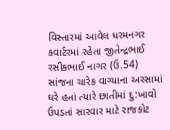વિસ્તારમાં આવેલ ધરમનગર કવાર્ટરમાં રહેતા જીતેન્દ્રભાઈ રસીકભાઈ નાગર (ઉ.54) સાંજના ચારેક વાગ્યાના અરસામાં ઘરે હતાં ત્યારે છાતીમાં દુ:ખાવો ઉપડતાં સારવાર માટે રાજકોટ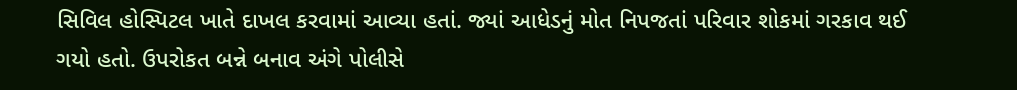સિવિલ હોસ્પિટલ ખાતે દાખલ કરવામાં આવ્યા હતાં. જ્યાં આધેડનું મોત નિપજતાં પરિવાર શોકમાં ગરકાવ થઈ ગયો હતો. ઉપરોકત બન્ને બનાવ અંગે પોલીસે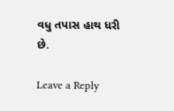વધુ તપાસ હાથ ધરી છે.

Leave a Reply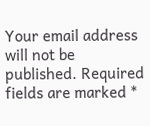Your email address will not be published. Required fields are marked *